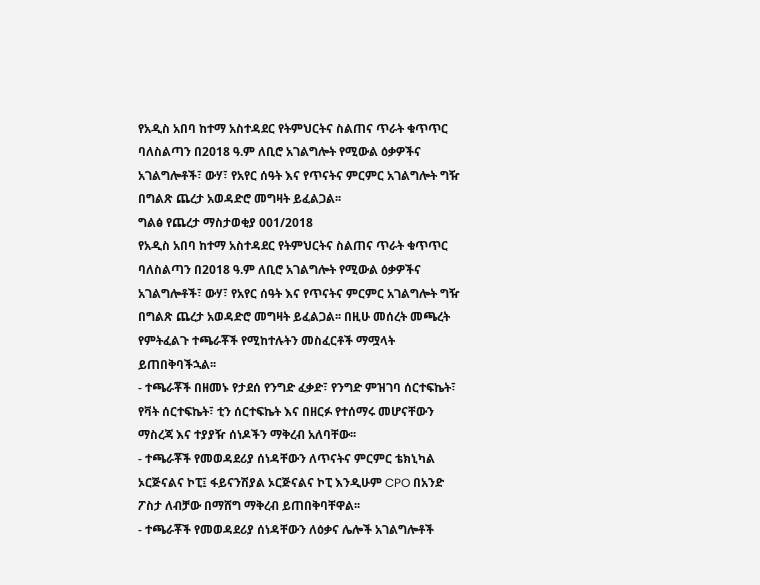የአዲስ አበባ ከተማ አስተዳደር የትምህርትና ስልጠና ጥራት ቁጥጥር ባለስልጣን በ2018 ዓ.ም ለቢሮ አገልግሎት የሚውል ዕቃዎችና አገልግሎቶች፣ ውሃ፣ የአየር ሰዓት እና የጥናትና ምርምር አገልግሎት ግዥ በግልጽ ጨረታ አወዳድሮ መግዛት ይፈልጋል፡፡
ግልፅ የጨረታ ማስታወቂያ 001/2018
የአዲስ አበባ ከተማ አስተዳደር የትምህርትና ስልጠና ጥራት ቁጥጥር ባለስልጣን በ2018 ዓ.ም ለቢሮ አገልግሎት የሚውል ዕቃዎችና አገልግሎቶች፣ ውሃ፣ የአየር ሰዓት እና የጥናትና ምርምር አገልግሎት ግዥ በግልጽ ጨረታ አወዳድሮ መግዛት ይፈልጋል፡፡ በዚሁ መሰረት መጫረት የምትፈልጉ ተጫራቾች የሚከተሉትን መስፈርቶች ማሟላት ይጠበቅባችኋል፡፡
- ተጫራቾች በዘመኑ የታደሰ የንግድ ፈቃድ፣ የንግድ ምዝገባ ሰርተፍኬት፣ የቫት ሰርተፍኬት፣ ቲን ሰርተፍኬት እና በዘርፉ የተሰማሩ መሆናቸውን ማስረጃ እና ተያያዥ ሰነዶችን ማቅረብ አለባቸው፡፡
- ተጫራቾች የመወዳደሪያ ሰነዳቸውን ለጥናትና ምርምር ቴክኒካል ኦርጅናልና ኮፒ፤ ፋይናንሽያል ኦርጅናልና ኮፒ እንዲሁም CPO በአንድ ፖስታ ለብቻው በማሸግ ማቅረብ ይጠበቅባቸዋል፡፡
- ተጫራቾች የመወዳደሪያ ሰነዳቸውን ለዕቃና ሌሎች አገልግሎቶች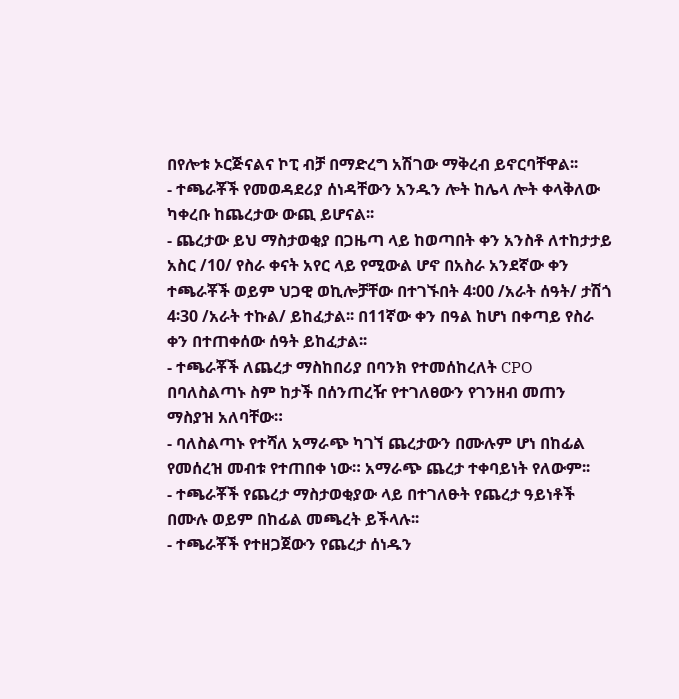በየሎቱ ኦርጅናልና ኮፒ ብቻ በማድረግ አሽገው ማቅረብ ይኖርባቸዋል፡፡
- ተጫራቾች የመወዳደሪያ ሰነዳቸውን አንዱን ሎት ከሌላ ሎት ቀላቅለው ካቀረቡ ከጨረታው ውጪ ይሆናል፡፡
- ጨረታው ይህ ማስታወቂያ በጋዜጣ ላይ ከወጣበት ቀን አንስቶ ለተከታታይ አስር /10/ የስራ ቀናት አየር ላይ የሚውል ሆኖ በአስራ አንደኛው ቀን ተጫራቾች ወይም ህጋዊ ወኪሎቻቸው በተገኙበት 4፡00 /አራት ሰዓት/ ታሽጎ 4፡30 /አራት ተኩል/ ይከፈታል፡፡ በ11ኛው ቀን በዓል ከሆነ በቀጣይ የስራ ቀን በተጠቀሰው ሰዓት ይከፈታል፡፡
- ተጫራቾች ለጨረታ ማስከበሪያ በባንክ የተመሰከረለት CPO በባለስልጣኑ ስም ከታች በሰንጠረዥ የተገለፀውን የገንዘብ መጠን ማስያዝ አለባቸው።
- ባለስልጣኑ የተሻለ አማራጭ ካገኘ ጨረታውን በሙሉም ሆነ በከፊል የመሰረዝ መብቱ የተጠበቀ ነው። አማራጭ ጨረታ ተቀባይነት የለውም፡፡
- ተጫራቾች የጨረታ ማስታወቂያው ላይ በተገለፁት የጨረታ ዓይነቶች በሙሉ ወይም በከፊል መጫረት ይችላሉ፡፡
- ተጫራቾች የተዘጋጀውን የጨረታ ሰነዱን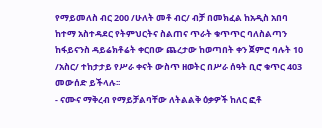የማይመለስ ብር 200 /ሁለት መቶ ብር/ ብቻ በመክፈል ከአዲስ አበባ ከተማ አስተዳደር የትምህርትና ስልጠና ጥራት ቁጥጥር ባለስልጣን ከፋይናንስ ዳይሬክቶሬት ቀርበው ጨረታው ከወጣበት ቀን ጀምሮ ባሉት 10 /አስር/ ተከታታይ የሥራ ቀናት ውስጥ ዘወትር በሥራ ሰዓት ቢሮ ቁጥር 403 መውሰድ ይችላሉ፡፡
- ናሙና ማቅረብ የማይቻልባቸው ለትልልቅ ዕቃዎች ከለር ፎቶ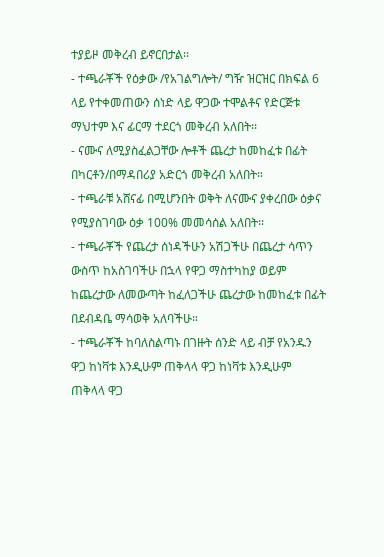ተያይዞ መቅረብ ይኖርበታል፡፡
- ተጫራቾች የዕቃው /የአገልግሎት/ ግዥ ዝርዝር በክፍል 6 ላይ የተቀመጠውን ሰነድ ላይ ዋጋው ተሞልቶና የድርጅቱ ማህተም እና ፊርማ ተደርጎ መቅረብ አለበት፡፡
- ናሙና ለሚያስፈልጋቸው ሎቶች ጨረታ ከመከፈቱ በፊት በካርቶን/በማዳበሪያ አድርጎ መቅረብ አለበት።
- ተጫራቹ አሸናፊ በሚሆንበት ወቅት ለናሙና ያቀረበው ዕቃና የሚያስገባው ዕቃ 100% መመሳሰል አለበት፡፡
- ተጫራቾች የጨረታ ሰነዳችሁን አሽጋችሁ በጨረታ ሳጥን ውስጥ ከአስገባችሁ በኋላ የዋጋ ማስተካከያ ወይም ከጨረታው ለመውጣት ከፈለጋችሁ ጨረታው ከመከፈቱ በፊት በደብዳቤ ማሳወቅ አለባችሁ።
- ተጫራቾች ከባለስልጣኑ በገዙት ሰንድ ላይ ብቻ የአንዱን ዋጋ ከነቫቱ እንዲሁም ጠቅላላ ዋጋ ከነቫቱ እንዲሁም ጠቅላላ ዋጋ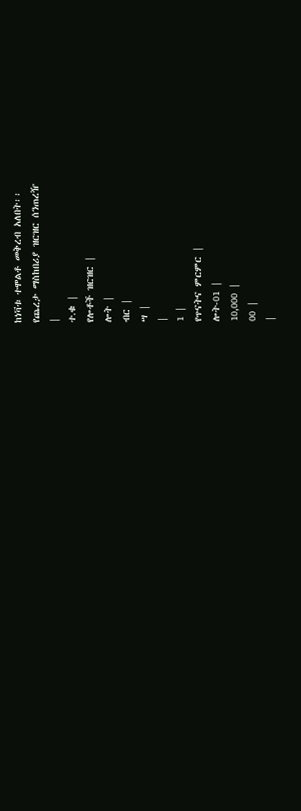ከነቫቱ ተሞልቶ መቅረብ አለበት፡፡
የጨረታ ማስከበሪያ ዝርዝር ሰንጠረዥ
|
ተ.ቁ |
የሎቶች ዝርዝር |
ሎት |
ብር |
ሣ |
|
1 |
የጥናትና ምርምር |
ሎት-01 |
10,000 |
00 |
|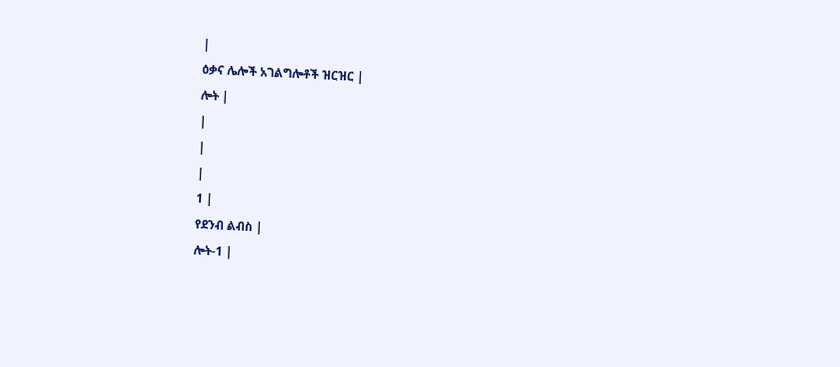|
ዕቃና ሌሎች አገልግሎቶች ዝርዝር |
ሎት |
|
|
|
1 |
የደንብ ልብስ |
ሎት-1 |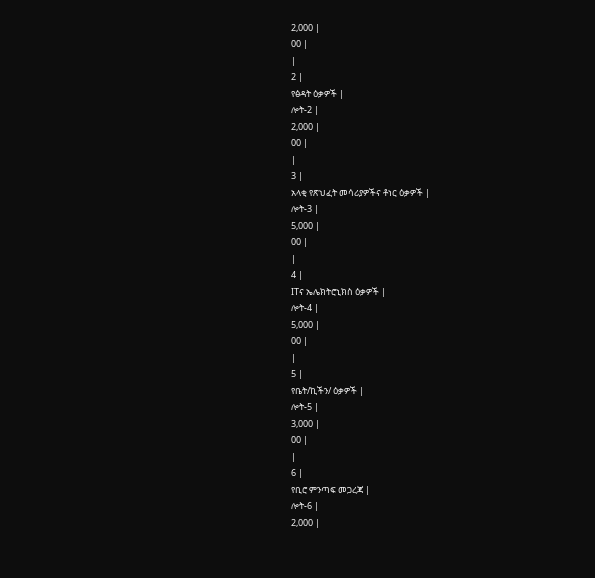2,000 |
00 |
|
2 |
የፅዳት ዕቃዎች |
ሎት-2 |
2,000 |
00 |
|
3 |
አላቂ የጽህፈት መሳሪያዎችና ቶነር ዕቃዎች |
ሎት-3 |
5,000 |
00 |
|
4 |
ITና ኤሌክትሮኒክስ ዕቃዎች |
ሎት-4 |
5,000 |
00 |
|
5 |
የቤት/ኪችን/ ዕቃዎች |
ሎት-5 |
3,000 |
00 |
|
6 |
የቢሮ ምንጣፍ መጋረጃ |
ሎት-6 |
2,000 |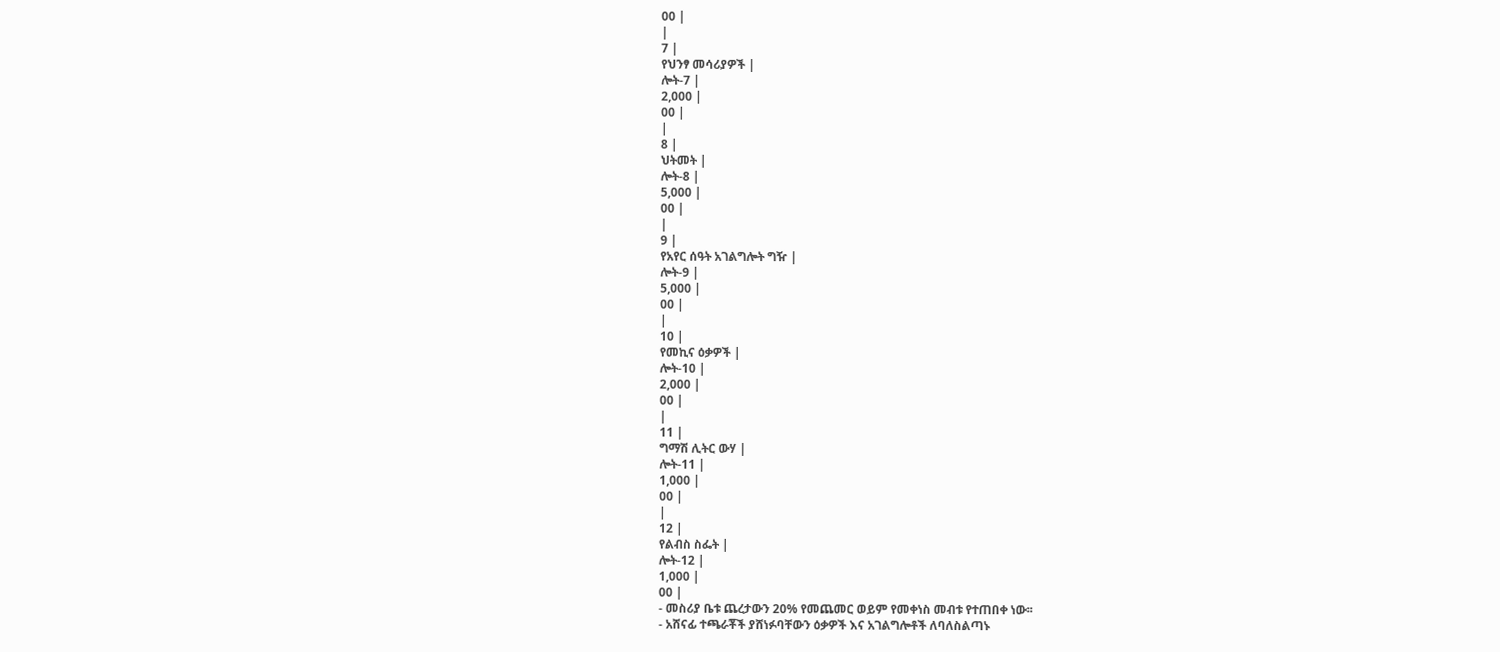00 |
|
7 |
የህንፃ መሳሪያዎች |
ሎት-7 |
2,000 |
00 |
|
8 |
ህትመት |
ሎት-8 |
5,000 |
00 |
|
9 |
የአየር ሰዓት አገልግሎት ግዥ |
ሎት-9 |
5,000 |
00 |
|
10 |
የመኪና ዕቃዎች |
ሎት-10 |
2,000 |
00 |
|
11 |
ግማሽ ሊትር ውሃ |
ሎት-11 |
1,000 |
00 |
|
12 |
የልብስ ስፌት |
ሎት-12 |
1,000 |
00 |
- መስሪያ ቤቱ ጨረታውን 20% የመጨመር ወይም የመቀነስ መብቱ የተጠበቀ ነው፡፡
- አሸናፊ ተጫራቾች ያሸነፉባቸውን ዕቃዎች እና አገልግሎቶች ለባለስልጣኑ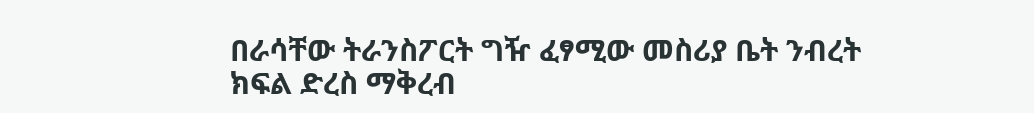በራሳቸው ትራንስፖርት ግዥ ፈፃሚው መስሪያ ቤት ንብረት ክፍል ድረስ ማቅረብ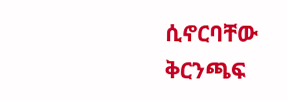ሲኖርባቸው ቅርንጫፍ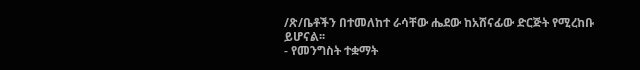/ጽ/ቤቶችን በተመለከተ ራሳቸው ሔደው ከአሸናፊው ድርጅት የሚረከቡ ይሆናል፡፡
- የመንግስት ተቋማት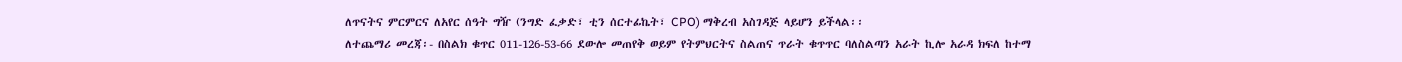ለጥናትና ምርምርና ለአየር ሰዓት ግዥ (ንግድ ፈቃድ፣ ቲን ሰርተፊኬት፣ CPO) ማቅረብ አስገዳጅ ላይሆን ይችላል፡፡
ለተጨማሪ መረጃ፡- በስልክ ቁጥር 011-126-53-66 ደውሎ መጠየቅ ወይም የትምህርትና ስልጠና ጥራት ቁጥጥር ባለስልጣን አራት ኪሎ አራዳ ክፍለ ከተማ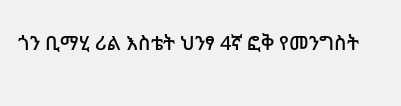ጎን ቢማሂ ሪል እስቴት ህንፃ 4ኛ ፎቅ የመንግስት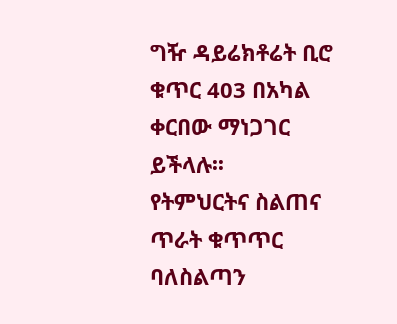ግዥ ዳይሬክቶሬት ቢሮ ቁጥር 403 በአካል ቀርበው ማነጋገር ይችላሉ፡፡
የትምህርትና ስልጠና ጥራት ቁጥጥር ባለስልጣን